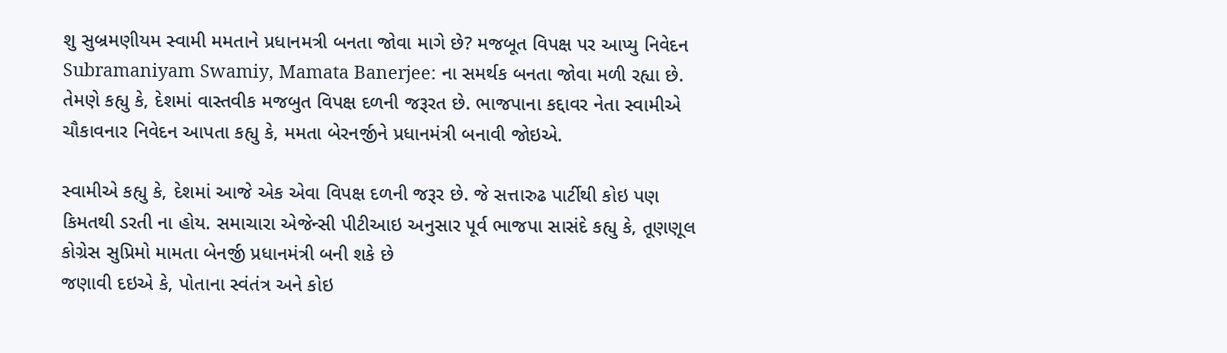શુ સુબ્રમણીયમ સ્વામી મમતાને પ્રધાનમત્રી બનતા જોવા માગે છે? મજબૂત વિપક્ષ પર આપ્યુ નિવેદન
Subramaniyam Swamiy, Mamata Banerjee: ના સમર્થક બનતા જોવા મળી રહ્યા છે. તેમણે કહ્યુ કે, દેશમાં વાસ્તવીક મજબુત વિપક્ષ દળની જરૂરત છે. ભાજપાના કદ્દાવર નેતા સ્વામીએ ચૌકાવનાર નિવેદન આપતા કહ્યુ કે, મમતા બેરનર્જીને પ્રધાનમંત્રી બનાવી જોઇએ.

સ્વામીએ કહ્યુ કે, દેશમાં આજે એક એવા વિપક્ષ દળની જરૂર છે. જે સત્તારુઢ પાર્ટીથી કોઇ પણ કિમતથી ડરતી ના હોય. સમાચારા એજેન્સી પીટીઆઇ અનુસાર પૂર્વ ભાજપા સાસંદે કહ્યુ કે, તૂણણૂલ કોગ્રેસ સુપ્રિમો મામતા બેનર્જી પ્રધાનમંત્રી બની શકે છે
જણાવી દઇએ કે, પોતાના સ્વંતંત્ર અને કોઇ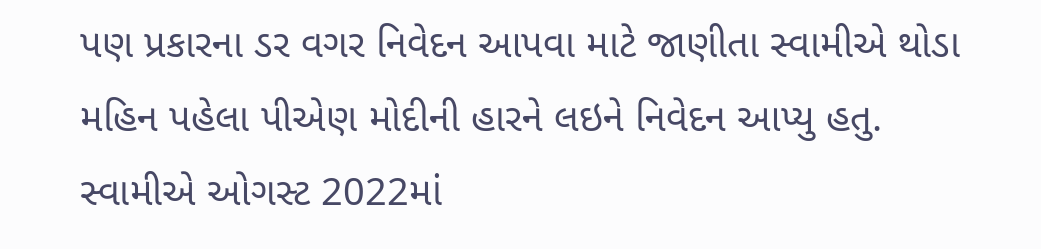પણ પ્રકારના ડર વગર નિવેદન આપવા માટે જાણીતા સ્વામીએ થોડા મહિન પહેલા પીએણ મોદીની હારને લઇને નિવેદન આપ્યુ હતુ. સ્વામીએ ઓગસ્ટ 2022માં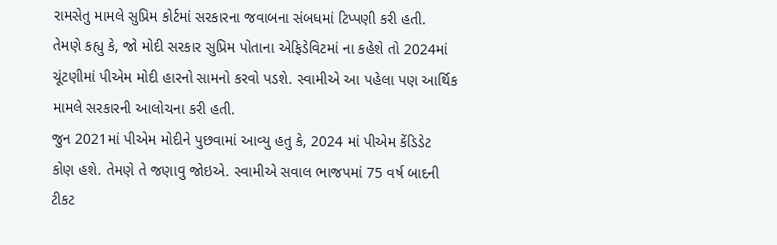રામસેતુ મામલે સુપ્રિમ કોર્ટમાં સરકારના જવાબના સંબધમાં ટિપ્પણી કરી હતી.
તેમણે કહ્યુ કે, જો મોદી સરકાર સુપ્રિમ પોતાના એફિડેવિટમાં ના કહેશે તો 2024માં ચૂંટણીમાં પીએમ મોદી હારનો સામનો કરવો પડશે. સ્વામીએ આ પહેલા પણ આર્થિક મામલે સરકારની આલોચના કરી હતી.
જુન 2021માં પીએમ મોદીને પુછવામાં આવ્યુ હતુ કે, 2024 માં પીએમ કેંડિડેટ કોણ હશે. તેમણે તે જણાવુ જોઇએ. સ્વામીએ સવાલ ભાજપમાં 75 વર્ષ બાદની ટીકટ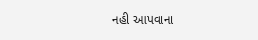નહી આપવાના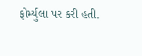ફોર્મ્યુલા પર કરી હતી.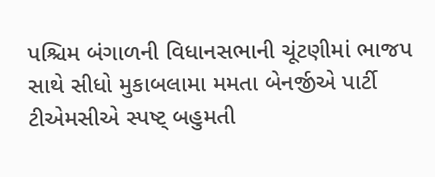પશ્ચિમ બંગાળની વિધાનસભાની ચૂંટણીમાં ભાજપ સાથે સીધો મુકાબલામા મમતા બેનર્જીએ પાર્ટી ટીએમસીએ સ્પષ્ટ્ બહુમતી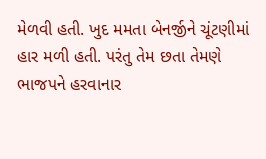મેળવી હતી. ખુદ મમતા બેનર્જીને ચૂંટણીમાં હાર મળી હતી. પરંતુ તેમ છતા તેમણે ભાજપને હરવાનાર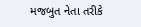મજબુત નેતા તરીકે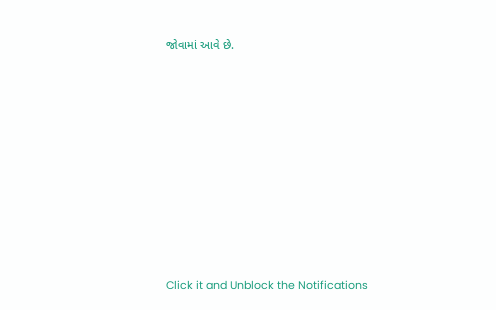જોવામાં આવે છે.












Click it and Unblock the Notifications